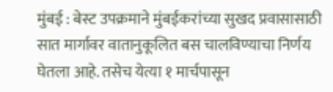मुंबई : बेस्ट उपक्रमाने मुंबईकरांच्या सुखद प्रवासासाठी सात मार्गावर वातानुकूलित बस चालविण्याचा निर्णय घेतला आहे. तसेच येत्या १ मार्चपासून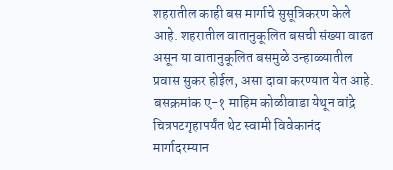शहरातील काही बस मार्गाचे सुसूत्रिकरण केले आहे. शहरातील वातानुकूलित बसची संख्या वाढत असून या वातानुकूलित बसमुळे उन्हाळ्यातील प्रवास सुकर होईल, असा दावा करण्यात येत आहे.
बसक्रमांक ए-१ माहिम कोळीवाडा येथून वांद्रे चित्रपटगृहापर्यंत थेट स्वामी विवेकानंद मार्गादरम्यान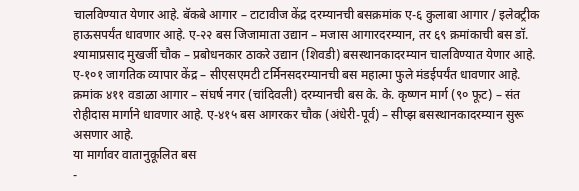चालविण्यात येणार आहे. बॅकबे आगार – टाटावीज केंद्र दरम्यानची बसक्रमांक ए-६ कुलाबा आगार / इलेक्ट्रीक हाऊसपर्यंत धावणार आहे. ए-२२ बस जिजामाता उद्यान – मजास आगारदरम्यान, तर ६९ क्रमांकाची बस डॉ. श्यामाप्रसाद मुखर्जी चौक – प्रबोधनकार ठाकरे उद्यान (शिवडी) बसस्थानकादरम्यान चालविण्यात येणार आहे.
ए-१०१ जागतिक व्यापार केंद्र – सीएसएमटी टर्मिनसदरम्यानची बस महात्मा फुले मंडईपर्यंत धावणार आहे. क्रमांक ४११ वडाळा आगार – संघर्ष नगर (चांदिवली) दरम्यानची बस के. के. कृष्णन मार्ग (९० फूट) – संत रोहीदास मार्गाने धावणार आहे. ए-४१५ बस आगरकर चौक (अंधेरी-पूर्व) – सीप्झ बसस्थानकादरम्यान सुरू असणार आहे.
या मार्गावर वातानुकूलित बस
-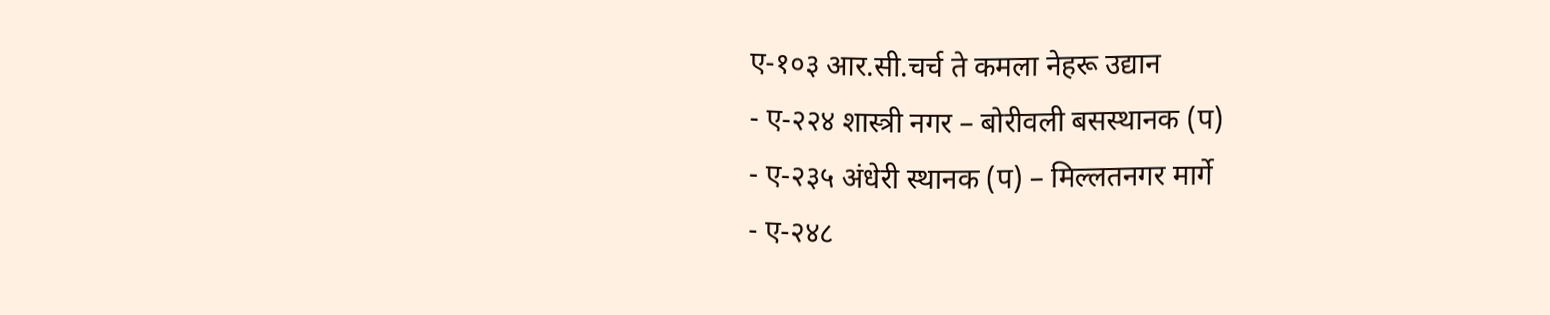ए-१०३ आर.सी.चर्च ते कमला नेहरू उद्यान
- ए-२२४ शास्त्री नगर – बोरीवली बसस्थानक (प)
- ए-२३५ अंधेरी स्थानक (प) – मिल्लतनगर मार्गे
- ए-२४८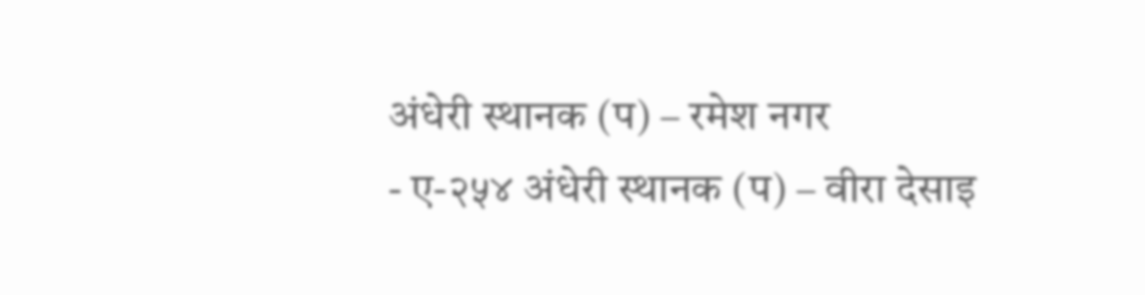अंधेरी स्थानक (प) – रमेश नगर
- ए-२५४ अंधेरी स्थानक (प) – वीरा देसाइ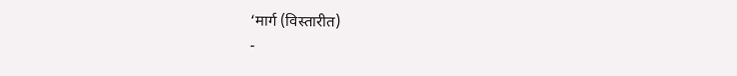‘मार्ग (विस्तारीत)
-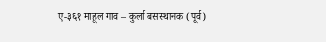ए-३६१ माहूल गाव – कुर्ला बसस्थानक (पूर्व)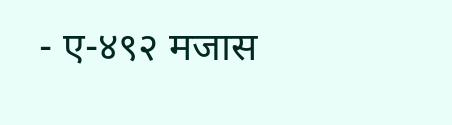- ए-४९२ मजास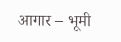आगार – भूमी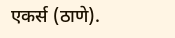एकर्स (ठाणे).